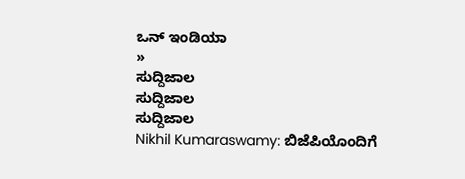ಒನ್ ಇಂಡಿಯಾ
»
ಸುದ್ದಿಜಾಲ
ಸುದ್ದಿಜಾಲ
ಸುದ್ದಿಜಾಲ
Nikhil Kumaraswamy: ಬಿಜೆಪಿಯೊಂದಿಗೆ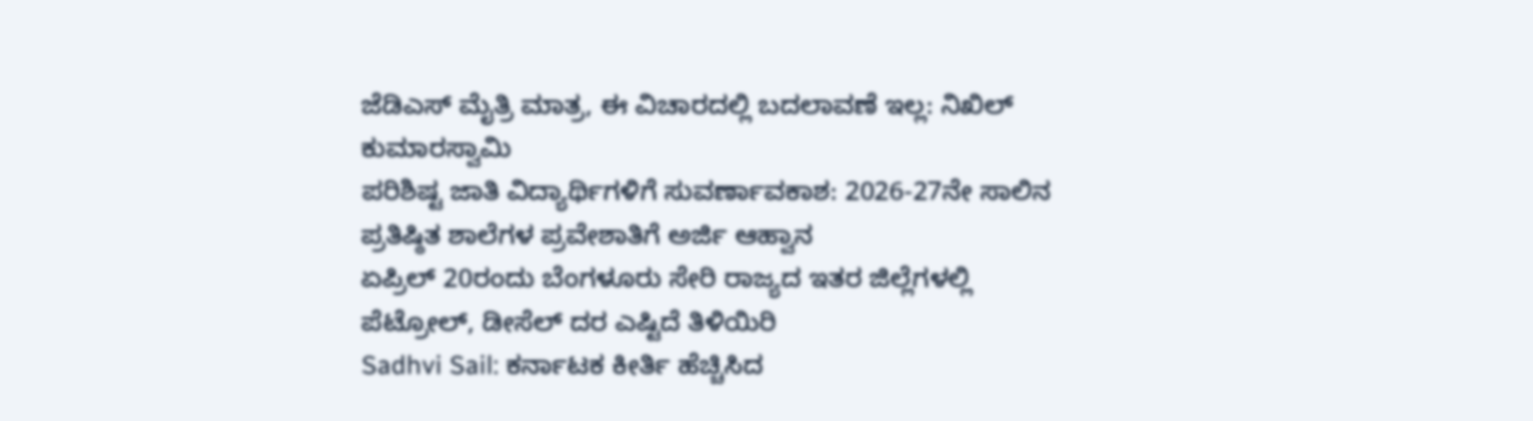ಜೆಡಿಎಸ್ ಮೈತ್ರಿ ಮಾತ್ರ, ಈ ವಿಚಾರದಲ್ಲಿ ಬದಲಾವಣೆ ಇಲ್ಲ: ನಿಖಿಲ್ ಕುಮಾರಸ್ವಾಮಿ
ಪರಿಶಿಷ್ಟ ಜಾತಿ ವಿದ್ಯಾರ್ಥಿಗಳಿಗೆ ಸುವರ್ಣಾವಕಾಶ: 2026-27ನೇ ಸಾಲಿನ ಪ್ರತಿಷ್ಠಿತ ಶಾಲೆಗಳ ಪ್ರವೇಶಾತಿಗೆ ಅರ್ಜಿ ಆಹ್ವಾನ
ಏಪ್ರಿಲ್ 20ರಂದು ಬೆಂಗಳೂರು ಸೇರಿ ರಾಜ್ಯದ ಇತರ ಜಿಲ್ಲೆಗಳಲ್ಲಿ ಪೆಟ್ರೋಲ್, ಡೀಸೆಲ್ ದರ ಎಷ್ಟಿದೆ ತಿಳಿಯಿರಿ
Sadhvi Sail: ಕರ್ನಾಟಕ ಕೀರ್ತಿ ಹೆಚ್ಚಿಸಿದ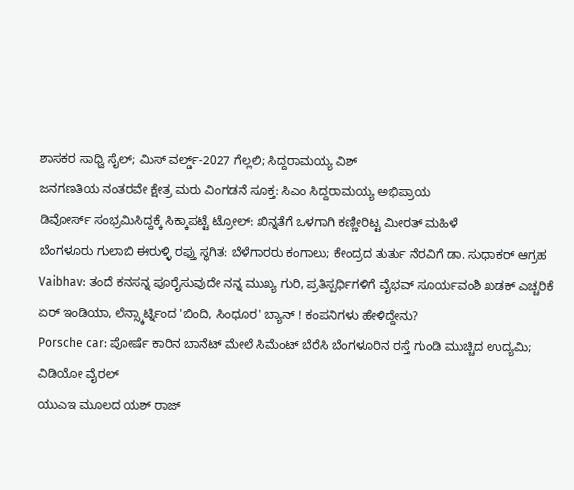ಶಾಸಕರ ಸಾಧ್ವಿ ಸೈಲ್; ಮಿಸ್ ವರ್ಲ್ಡ್-2027 ಗೆಲ್ಲಲಿ; ಸಿದ್ದರಾಮಯ್ಯ ವಿಶ್
ಜನಗಣತಿಯ ನಂತರವೇ ಕ್ಷೇತ್ರ ಮರು ವಿಂಗಡನೆ ಸೂಕ್ತ: ಸಿಎಂ ಸಿದ್ದರಾಮಯ್ಯ ಅಭಿಪ್ರಾಯ
ಡಿವೋರ್ಸ್ ಸಂಭ್ರಮಿಸಿದ್ದಕ್ಕೆ ಸಿಕ್ಕಾಪಟ್ಟೆ ಟ್ರೋಲ್: ಖಿನ್ನತೆಗೆ ಒಳಗಾಗಿ ಕಣ್ಣೀರಿಟ್ಟ ಮೀರತ್ ಮಹಿಳೆ
ಬೆಂಗಳೂರು ಗುಲಾಬಿ ಈರುಳ್ಳಿ ರಫ್ತು ಸ್ಥಗಿತ: ಬೆಳೆಗಾರರು ಕಂಗಾಲು; ಕೇಂದ್ರದ ತುರ್ತು ನೆರವಿಗೆ ಡಾ. ಸುಧಾಕರ್ ಆಗ್ರಹ
Vaibhav: ತಂದೆ ಕನಸನ್ನ ಪೂರೈಸುವುದೇ ನನ್ನ ಮುಖ್ಯ ಗುರಿ, ಪ್ರತಿಸ್ಪರ್ಧಿಗಳಿಗೆ ವೈಭವ್ ಸೂರ್ಯವಂಶಿ ಖಡಕ್ ಎಚ್ಚರಿಕೆ
ಏರ್ ಇಂಡಿಯಾ, ಲೆನ್ಸ್ಕಾರ್ಟ್ನಿಂದ 'ಬಿಂದಿ, ಸಿಂಧೂರ' ಬ್ಯಾನ್ ! ಕಂಪನಿಗಳು ಹೇಳಿದ್ದೇನು?
Porsche car: ಪೋರ್ಷೆ ಕಾರಿನ ಬಾನೆಟ್ ಮೇಲೆ ಸಿಮೆಂಟ್ ಬೆರೆಸಿ ಬೆಂಗಳೂರಿನ ರಸ್ತೆ ಗುಂಡಿ ಮುಚ್ಚಿದ ಉದ್ಯಮಿ; ವಿಡಿಯೋ ವೈರಲ್
ಯುಎಇ ಮೂಲದ ಯಶ್ ರಾಜ್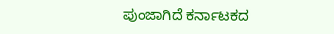ಪುಂಜಾಗಿದೆ ಕರ್ನಾಟಕದ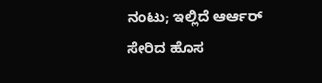ನಂಟು; ಇಲ್ಲಿದೆ ಆರ್ಆರ್ ಸೇರಿದ ಹೊಸ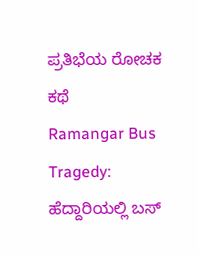ಪ್ರತಿಭೆಯ ರೋಚಕ ಕಥೆ
Ramangar Bus Tragedy: ಹೆದ್ದಾರಿಯಲ್ಲಿ ಬಸ್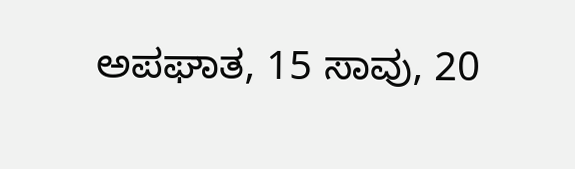ಅಪಘಾತ, 15 ಸಾವು, 20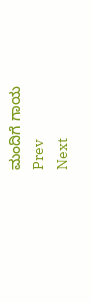ಮಂದಿಗೆ ಗಾಯ
Prev
Next